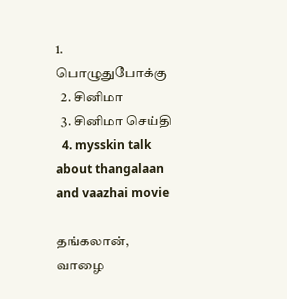1. பொழுதுபோக்கு
  2. சினிமா
  3. சினிமா செய்தி
  4. mysskin talk about thangalaan and vaazhai movie

தங்கலான், வாழை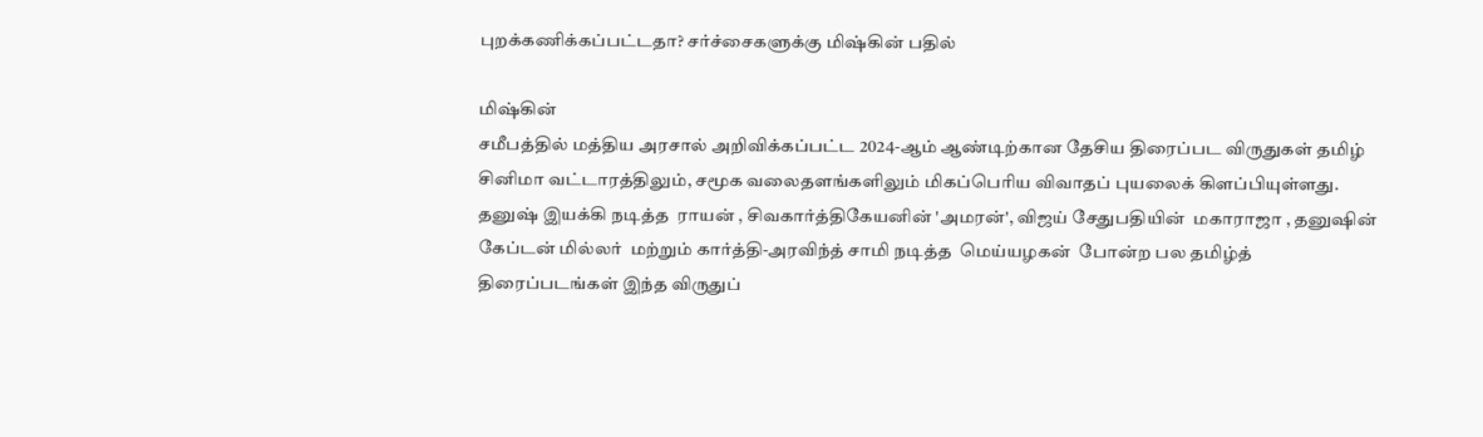புறக்கணிக்கப்பட்டதா? சர்ச்சைகளுக்கு மிஷ்கின் பதில்

மிஷ்கின்
சமீபத்தில் மத்திய அரசால் அறிவிக்கப்பட்ட 2024-ஆம் ஆண்டிற்கான தேசிய திரைப்பட விருதுகள் தமிழ் சினிமா வட்டாரத்திலும், சமூக வலைதளங்களிலும் மிகப்பெரிய விவாதப் புயலைக் கிளப்பியுள்ளது. தனுஷ் இயக்கி நடித்த  ராயன் , சிவகார்த்திகேயனின் 'அமரன்', விஜய் சேதுபதியின்  மகாராஜா , தனுஷின்  கேப்டன் மில்லர்  மற்றும் கார்த்தி-அரவிந்த் சாமி நடித்த  மெய்யழகன்  போன்ற பல தமிழ்த் திரைப்படங்கள் இந்த விருதுப்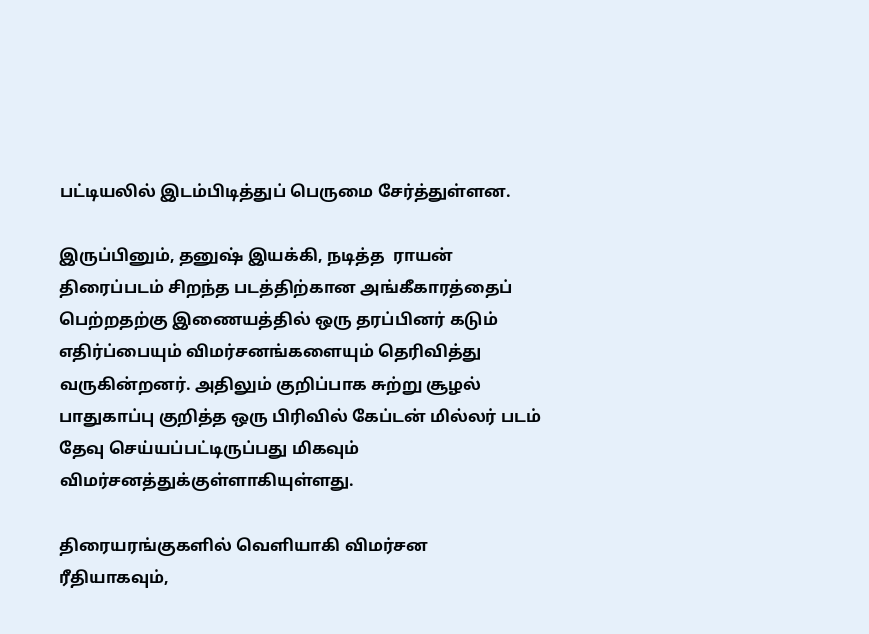பட்டியலில் இடம்பிடித்துப் பெருமை சேர்த்துள்ளன.

இருப்பினும், தனுஷ் இயக்கி, நடித்த  ராயன்  திரைப்படம் சிறந்த படத்திற்கான அங்கீகாரத்தைப் பெற்றதற்கு இணையத்தில் ஒரு தரப்பினர் கடும் எதிர்ப்பையும் விமர்சனங்களையும் தெரிவித்து வருகின்றனர். அதிலும் குறிப்பாக சுற்று சூழல் பாதுகாப்பு குறித்த ஒரு பிரிவில் கேப்டன் மில்லர் படம் தேவு செய்யப்பட்டிருப்பது மிகவும் விமர்சனத்துக்குள்ளாகியுள்ளது.

திரையரங்குகளில் வெளியாகி விமர்சன ரீதியாகவும்,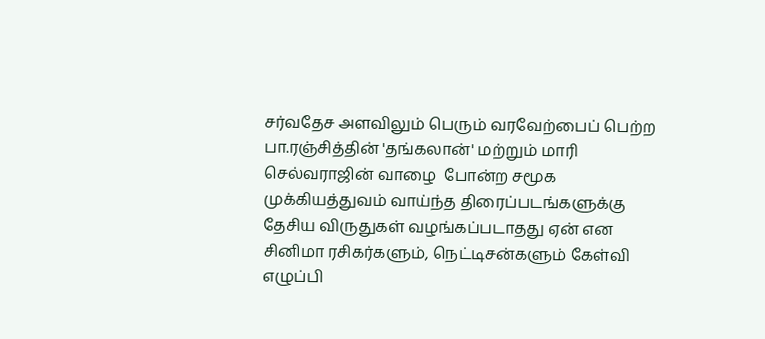சர்வதேச அளவிலும் பெரும் வரவேற்பைப் பெற்ற பா.ரஞ்சித்தின் 'தங்கலான்' மற்றும் மாரி செல்வராஜின் வாழை  போன்ற சமூக முக்கியத்துவம் வாய்ந்த திரைப்படங்களுக்கு தேசிய விருதுகள் வழங்கப்படாதது ஏன் என சினிமா ரசிகர்களும், நெட்டிசன்களும் கேள்வி எழுப்பி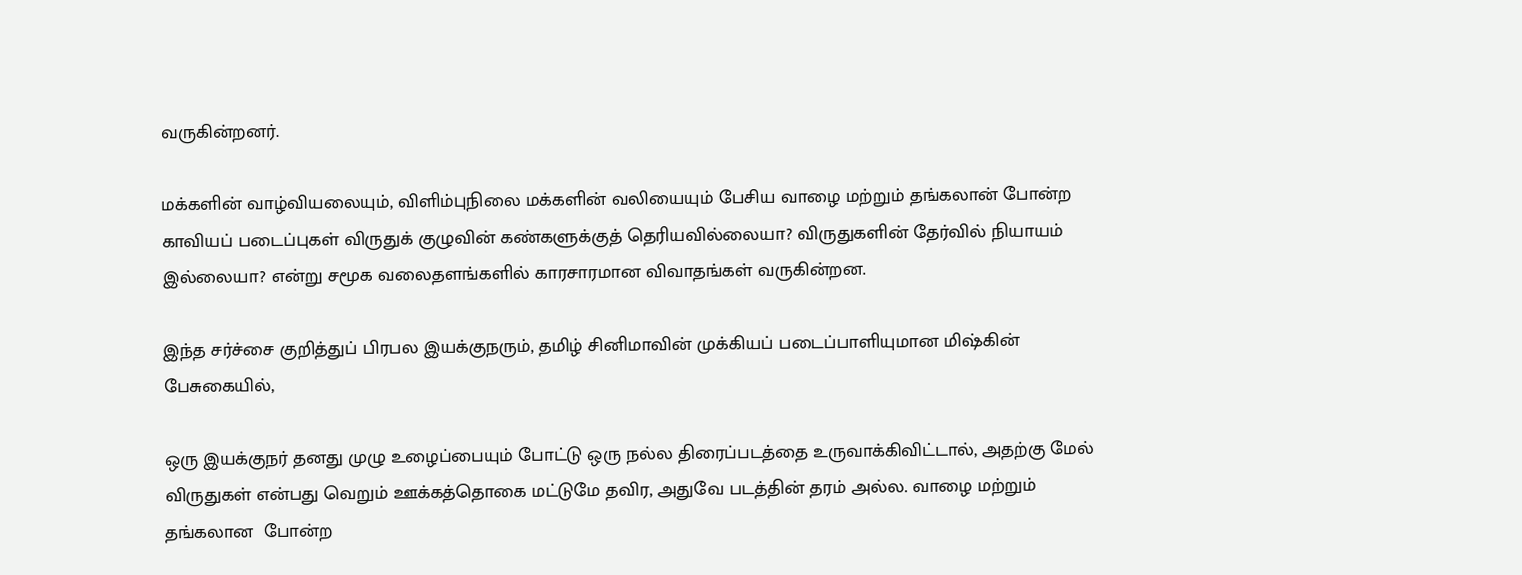வருகின்றனர்.

மக்களின் வாழ்வியலையும், விளிம்புநிலை மக்களின் வலியையும் பேசிய வாழை மற்றும் தங்கலான் போன்ற காவியப் படைப்புகள் விருதுக் குழுவின் கண்களுக்குத் தெரியவில்லையா? விருதுகளின் தேர்வில் நியாயம் இல்லையா? என்று சமூக வலைதளங்களில் காரசாரமான விவாதங்கள் வருகின்றன.

இந்த சர்ச்சை குறித்துப் பிரபல இயக்குநரும், தமிழ் சினிமாவின் முக்கியப் படைப்பாளியுமான மிஷ்கின் பேசுகையில்,

ஒரு இயக்குநர் தனது முழு உழைப்பையும் போட்டு ஒரு நல்ல திரைப்படத்தை உருவாக்கிவிட்டால், அதற்கு மேல் விருதுகள் என்பது வெறும் ஊக்கத்தொகை மட்டுமே தவிர, அதுவே படத்தின் தரம் அல்ல. வாழை மற்றும் தங்கலான  போன்ற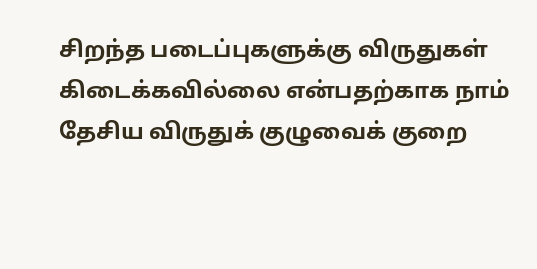சிறந்த படைப்புகளுக்கு விருதுகள் கிடைக்கவில்லை என்பதற்காக நாம் தேசிய விருதுக் குழுவைக் குறை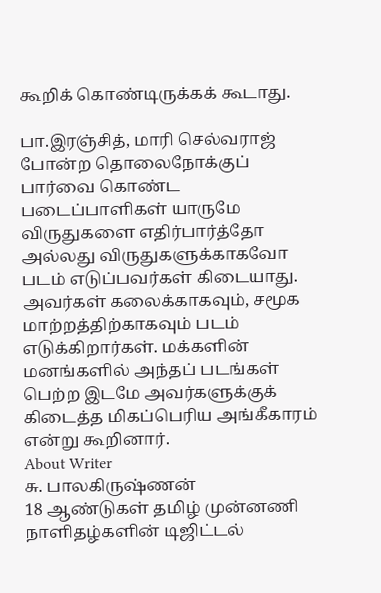கூறிக் கொண்டிருக்கக் கூடாது.

பா.இரஞ்சித், மாரி செல்வராஜ் போன்ற தொலைநோக்குப் பார்வை கொண்ட படைப்பாளிகள் யாருமே விருதுகளை எதிர்பார்த்தோ அல்லது விருதுகளுக்காகவோ படம் எடுப்பவர்கள் கிடையாது. அவர்கள் கலைக்காகவும், சமூக மாற்றத்திற்காகவும் படம் எடுக்கிறார்கள். மக்களின் மனங்களில் அந்தப் படங்கள் பெற்ற இடமே அவர்களுக்குக் கிடைத்த மிகப்பெரிய அங்கீகாரம் என்று கூறினார்.
About Writer
சு. பாலகிருஷ்ணன்
18 ஆண்டுகள் தமிழ் முன்னணி  நாளிதழ்களின் டிஜிட்டல்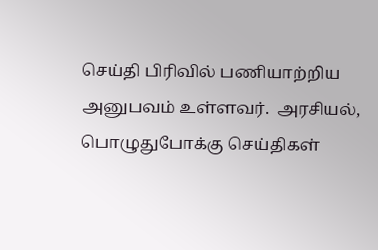செய்தி பிரிவில் பணியாற்றிய அனுபவம் உள்ளவர்.  அரசியல், பொழுதுபோக்கு செய்திகள்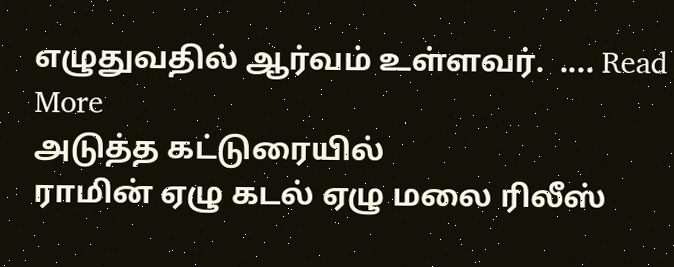எழுதுவதில் ஆர்வம் உள்ளவர்.  .... Read More
அடுத்த கட்டுரையில்
ராமின் ஏழு கடல் ஏழு மலை ரிலீஸ்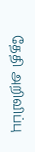தேதி அறிவிப்பு